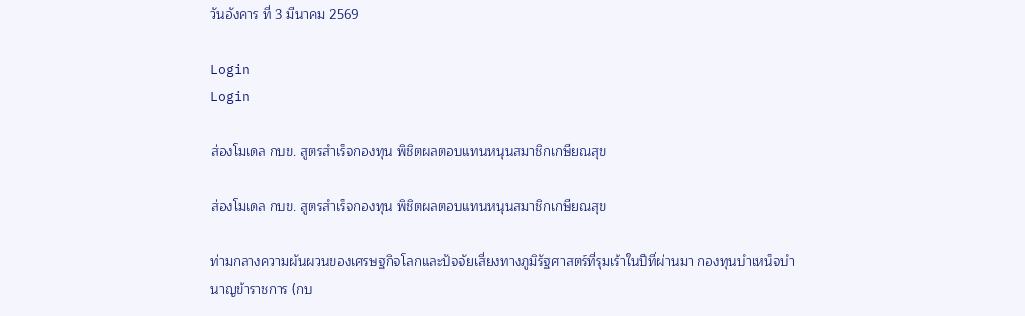วันอังคาร ที่ 3 มีนาคม 2569

Login
Login

ส่องโมเดล กบข. สูตรสำเร็จกองทุน พิชิตผลตอบแทนหนุนสมาชิกเกษียณสุข

ส่องโมเดล กบข. สูตรสำเร็จกองทุน พิชิตผลตอบแทนหนุนสมาชิกเกษียณสุข

ท่ามกลางความผันผวนของเศรษฐกิจโลกและปัจจัยเสี่ยงทางภูมิรัฐศาสตร์ที่รุมเร้าในปีที่ผ่านมา กองทุนบำเหน็จบำนาญข้าราชการ (กบ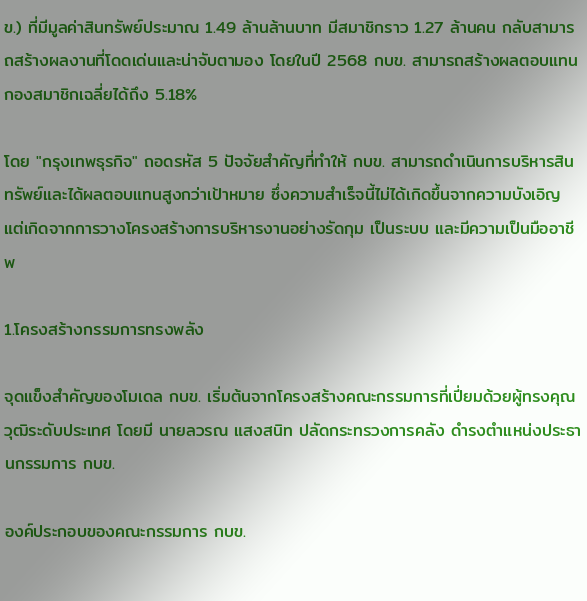ข.) ที่มีมูลค่าสินทรัพย์ประมาณ 1.49 ล้านล้านบาท มีสมาชิกราว 1.27 ล้านคน กลับสามารถสร้างผลงานที่โดดเด่นและน่าจับตามอง โดยในปี 2568 กบข. สามารถสร้างผลตอบแทนกองสมาชิกเฉลี่ยได้ถึง 5.18%

โดย "กรุงเทพธุรกิจ" ถอดรหัส 5 ปัจจัยสำคัญที่ทำให้ กบข. สามารถดำเนินการบริหารสินทรัพย์และได้ผลตอบแทนสูงกว่าเป้าหมาย ซึ่งความสำเร็จนี้ไม่ได้เกิดขึ้นจากความบังเอิญ แต่เกิดจากการวางโครงสร้างการบริหารงานอย่างรัดกุม เป็นระบบ และมีความเป็นมืออาชีพ

1.โครงสร้างกรรมการทรงพลัง

จุดแข็งสำคัญของโมเดล กบข. เริ่มต้นจากโครงสร้างคณะกรรมการที่เปี่ยมด้วยผู้ทรงคุณวุฒิระดับประเทศ โดยมี นายลวรณ แสงสนิท ปลัดกระทรวงการคลัง ดำรงตำแหน่งประธานกรรมการ กบข.

องค์ประกอบของคณะกรรมการ กบข.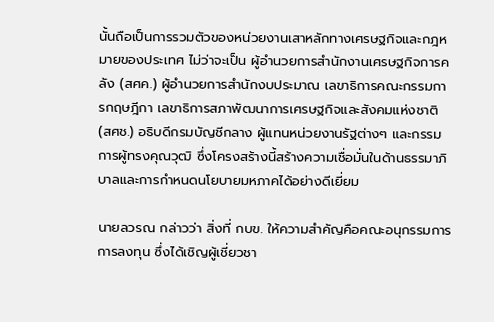นั้นถือเป็นการรวมตัวของหน่วยงานเสาหลักทางเศรษฐกิจและกฎหมายของประเทศ ไม่ว่าจะเป็น ผู้อำนวยการสำนักงานเศรษฐกิจการคลัง (สศค.) ผู้อำนวยการสำนักงบประมาณ เลขาธิการคณะกรรมการกฤษฎีกา เลขาธิการสภาพัฒนาการเศรษฐกิจและสังคมแห่งชาติ (สศช.) อธิบดีกรมบัญชีกลาง ผู้แทนหน่วยงานรัฐต่างๆ และกรรมการผู้ทรงคุณวุฒิ ซึ่งโครงสร้างนี้สร้างความเชื่อมั่นในด้านธรรมาภิบาลและการกำหนดนโยบายมหภาคได้อย่างดีเยี่ยม

นายลวรณ กล่าวว่า สิ่งที่ กบข. ให้ความสำคัญคือคณะอนุกรรมการการลงทุน ซึ่งได้เชิญผู้เชี่ยวชา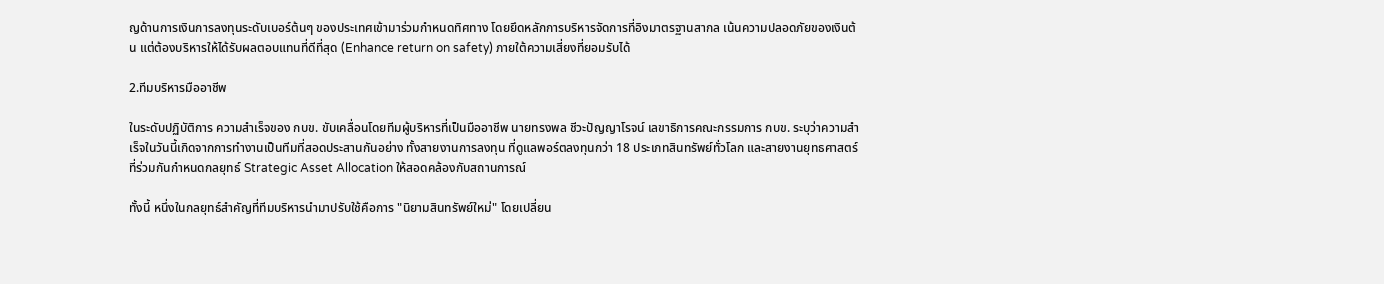ญด้านการเงินการลงทุนระดับเบอร์ต้นๆ ของประเทศเข้ามาร่วมกำหนดทิศทาง โดยยึดหลักการบริหารจัดการที่อิงมาตรฐานสากล เน้นความปลอดภัยของเงินต้น แต่ต้องบริหารให้ได้รับผลตอบแทนที่ดีที่สุด (Enhance return on safety) ภายใต้ความเสี่ยงที่ยอมรับได้

2.ทีมบริหารมืออาชีพ

ในระดับปฏิบัติการ ความสำเร็จของ กบข. ขับเคลื่อนโดยทีมผู้บริหารที่เป็นมืออาชีพ นายทรงพล ชีวะปัญญาโรจน์ เลขาธิการคณะกรรมการ กบข. ระบุว่าความสำเร็จในวันนี้เกิดจากการทำงานเป็นทีมที่สอดประสานกันอย่าง ทั้งสายงานการลงทุน ที่ดูแลพอร์ตลงทุนกว่า 18 ประเภทสินทรัพย์ทั่วโลก และสายงานยุทธศาสตร์ ที่ร่วมกันกำหนดกลยุทธ์ Strategic Asset Allocation ให้สอดคล้องกับสถานการณ์

ทั้งนี้ หนึ่งในกลยุทธ์สำคัญที่ทีมบริหารนำมาปรับใช้คือการ "นิยามสินทรัพย์ใหม่" โดยเปลี่ยน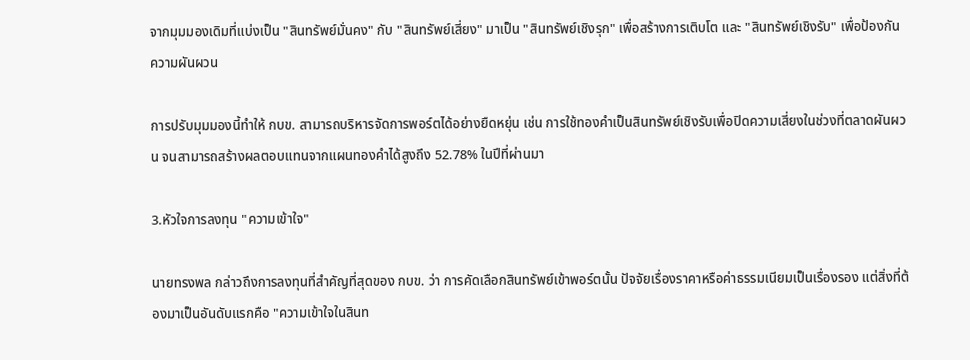จากมุมมองเดิมที่แบ่งเป็น "สินทรัพย์มั่นคง" กับ "สินทรัพย์เสี่ยง" มาเป็น "สินทรัพย์เชิงรุก" เพื่อสร้างการเติบโต และ "สินทรัพย์เชิงรับ" เพื่อป้องกันความผันผวน

การปรับมุมมองนี้ทำให้ กบข. สามารถบริหารจัดการพอร์ตได้อย่างยืดหยุ่น เช่น การใช้ทองคำเป็นสินทรัพย์เชิงรับเพื่อปิดความเสี่ยงในช่วงที่ตลาดผันผวน จนสามารถสร้างผลตอบแทนจากแผนทองคำได้สูงถึง 52.78% ในปีที่ผ่านมา

3.หัวใจการลงทุน "ความเข้าใจ"

นายทรงพล กล่าวถึงการลงทุนที่สำคัญที่สุดของ กบข. ว่า การคัดเลือกสินทรัพย์เข้าพอร์ตนั้น ปัจจัยเรื่องราคาหรือค่าธรรมเนียมเป็นเรื่องรอง แต่สิ่งที่ต้องมาเป็นอันดับแรกคือ "ความเข้าใจในสินท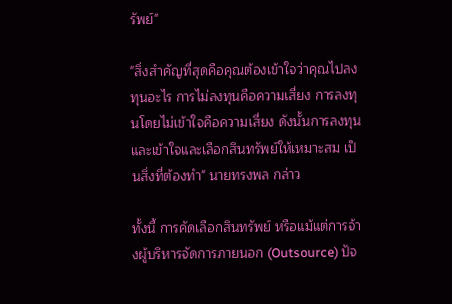รัพย์"

"สิ่งสำคัญที่สุดคือคุณต้องเข้าใจว่าคุณไปลงทุนอะไร การไม่ลงทุนคือความเสี่ยง การลงทุนโดยไม่เข้าใจคือความเสี่ยง ดังนั้นการลงทุนและเข้าใจและเลือกสินทรัพย์ให้เหมาะสม เป็นสิ่งที่ต้องทำ" นายทรงพล กล่าว

ทั้งนี้ การคัดเลือกสินทรัพย์ หรือแม้แต่การจ้างผู้บริหารจัดการภายนอก (Outsource) ปัจ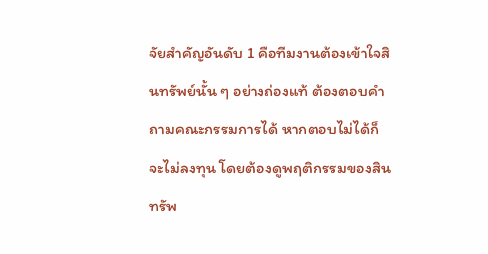จัยสำคัญอันดับ 1 คือทีมงานต้องเข้าใจสินทรัพย์นั้น ๆ อย่างถ่องแท้ ต้องตอบคำถามคณะกรรมการได้ หากตอบไม่ได้ก็จะไม่ลงทุน โดยต้องดูพฤติกรรมของสินทรัพ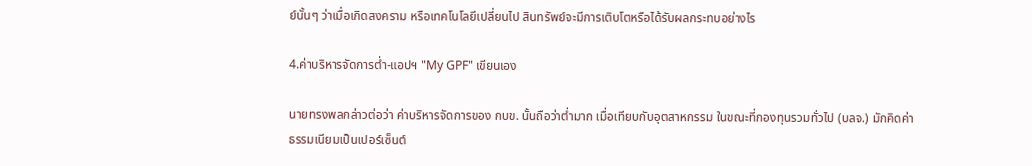ย์นั้นๆ ว่าเมื่อเกิดสงคราม หรือเทคโนโลยีเปลี่ยนไป สินทรัพย์จะมีการเติบโตหรือได้รับผลกระทบอย่างไร

4.ค่าบริหารจัดการต่ำ-แอปฯ "My GPF" เขียนเอง

นายทรงพลกล่าวต่อว่า ค่าบริหารจัดการของ กบข. นั้นถือว่าต่ำมาก เมื่อเทียบกับอุตสาหกรรม ในขณะที่กองทุนรวมทั่วไป (บลจ.) มักคิดค่าธรรมเนียมเป็นเปอร์เซ็นต์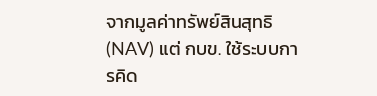จากมูลค่าทรัพย์สินสุทธิ (NAV) แต่ กบข. ใช้ระบบการคิด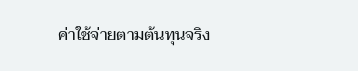ค่าใช้จ่ายตามต้นทุนจริง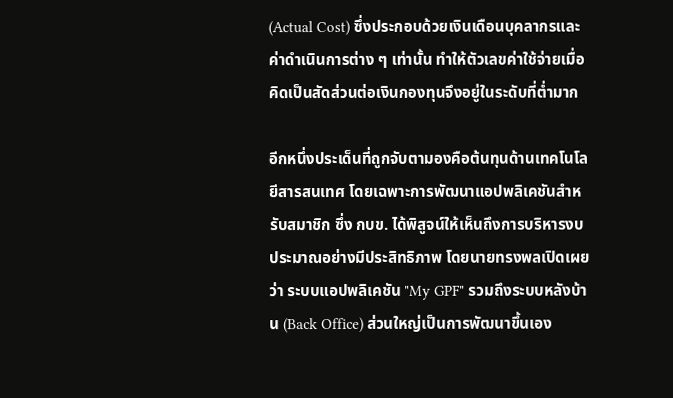(Actual Cost) ซึ่งประกอบด้วยเงินเดือนบุคลากรและค่าดำเนินการต่าง ๆ เท่านั้น ทำให้ตัวเลขค่าใช้จ่ายเมื่อคิดเป็นสัดส่วนต่อเงินกองทุนจึงอยู่ในระดับที่ต่ำมาก

อีกหนึ่งประเด็นที่ถูกจับตามองคือต้นทุนด้านเทคโนโลยีสารสนเทศ โดยเฉพาะการพัฒนาแอปพลิเคชันสำหรับสมาชิก ซึ่ง กบข. ได้พิสูจน์ให้เห็นถึงการบริหารงบประมาณอย่างมีประสิทธิภาพ โดยนายทรงพลเปิดเผยว่า ระบบแอปพลิเคชัน "My GPF" รวมถึงระบบหลังบ้าน (Back Office) ส่วนใหญ่เป็นการพัฒนาขึ้นเอง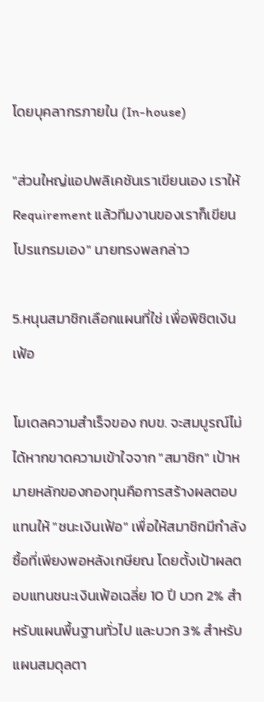โดยบุคลากรภายใน (In-house)

"ส่วนใหญ่แอปพลิเคชันเราเขียนเอง เราให้ Requirement แล้วทีมงานของเราก็เขียนโปรแกรมเอง" นายทรงพลกล่าว

5.หนุนสมาชิกเลือกแผนที่ใช่ เพื่อพิชิตเงินเฟ้อ

โมเดลความสำเร็จของ กบข. จะสมบูรณ์ไม่ได้หากขาดความเข้าใจจาก "สมาชิก" เป้าหมายหลักของกองทุนคือการสร้างผลตอบแทนให้ "ชนะเงินเฟ้อ" เพื่อให้สมาชิกมีกำลังซื้อที่เพียงพอหลังเกษียณ โดยตั้งเป้าผลตอบแทนชนะเงินเฟ้อเฉลี่ย 10 ปี บวก 2% สำหรับแผนพื้นฐานทั่วไป และบวก 3% สำหรับแผนสมดุลตา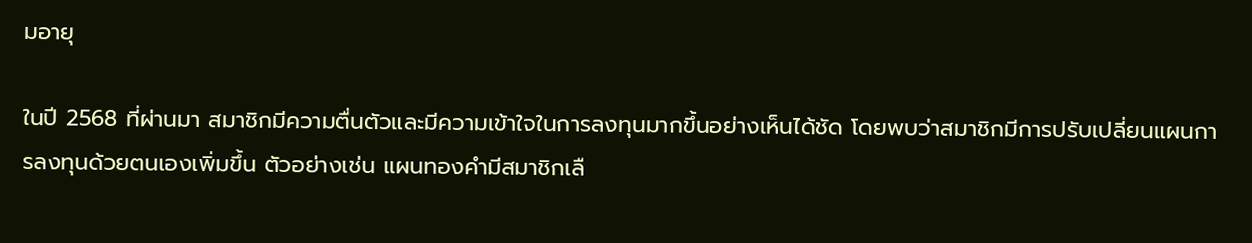มอายุ

ในปี 2568 ที่ผ่านมา สมาชิกมีความตื่นตัวและมีความเข้าใจในการลงทุนมากขึ้นอย่างเห็นได้ชัด โดยพบว่าสมาชิกมีการปรับเปลี่ยนแผนการลงทุนด้วยตนเองเพิ่มขึ้น ตัวอย่างเช่น แผนทองคำมีสมาชิกเลื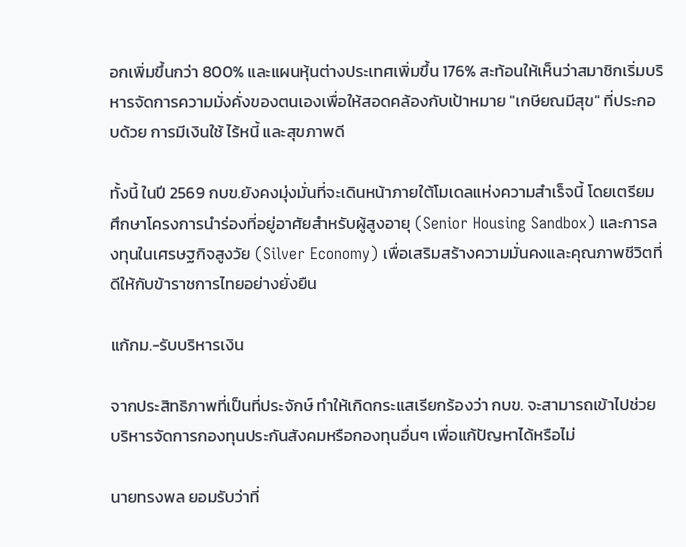อกเพิ่มขึ้นกว่า 800% และแผนหุ้นต่างประเทศเพิ่มขึ้น 176% สะท้อนให้เห็นว่าสมาชิกเริ่มบริหารจัดการความมั่งคั่งของตนเองเพื่อให้สอดคล้องกับเป้าหมาย "เกษียณมีสุข" ที่ประกอบด้วย การมีเงินใช้ ไร้หนี้ และสุขภาพดี

ทั้งนี้ ในปี 2569 กบข.ยังคงมุ่งมั่นที่จะเดินหน้าภายใต้โมเดลแห่งความสำเร็จนี้ โดยเตรียมศึกษาโครงการนำร่องที่อยู่อาศัยสำหรับผู้สูงอายุ (Senior Housing Sandbox) และการลงทุนในเศรษฐกิจสูงวัย (Silver Economy) เพื่อเสริมสร้างความมั่นคงและคุณภาพชีวิตที่ดีให้กับข้าราชการไทยอย่างยั่งยืน

แก้กม.-รับบริหารเงิน

จากประสิทธิภาพที่เป็นที่ประจักษ์ ทำให้เกิดกระแสเรียกร้องว่า กบข. จะสามารถเข้าไปช่วยบริหารจัดการกองทุนประกันสังคมหรือกองทุนอื่นๆ เพื่อแก้ปัญหาได้หรือไม่

นายทรงพล ยอมรับว่าที่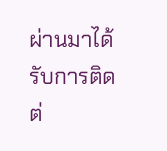ผ่านมาได้รับการติดต่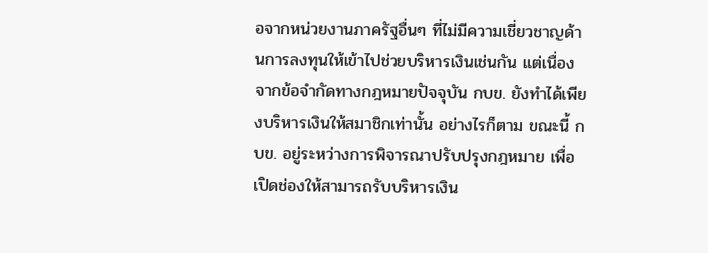อจากหน่วยงานภาครัฐอื่นๆ ที่ไม่มีความเชี่ยวชาญด้านการลงทุนให้เข้าไปช่วยบริหารเงินเช่นกัน แต่เนื่องจากข้อจำกัดทางกฎหมายปัจจุบัน กบข. ยังทำได้เพียงบริหารเงินให้สมาชิกเท่านั้น อย่างไรก็ตาม ขณะนี้ กบข. อยู่ระหว่างการพิจารณาปรับปรุงกฎหมาย เพื่อเปิดช่องให้สามารถรับบริหารเงิน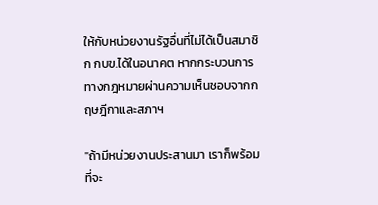ให้กับหน่วยงานรัฐอื่นที่ไม่ได้เป็นสมาชิก กบข.ได้ในอนาคต หากกระบวนการทางกฎหมายผ่านความเห็นชอบจากกฤษฎีกาและสภาฯ

"ถ้ามีหน่วยงานประสานมา เราก็พร้อมที่จะ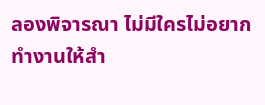ลองพิจารณา ไม่มีใครไม่อยากทำงานให้สำ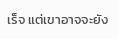เร็จ แต่เขาอาจจะยัง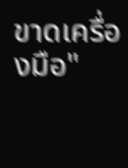ขาดเครื่องมือ"